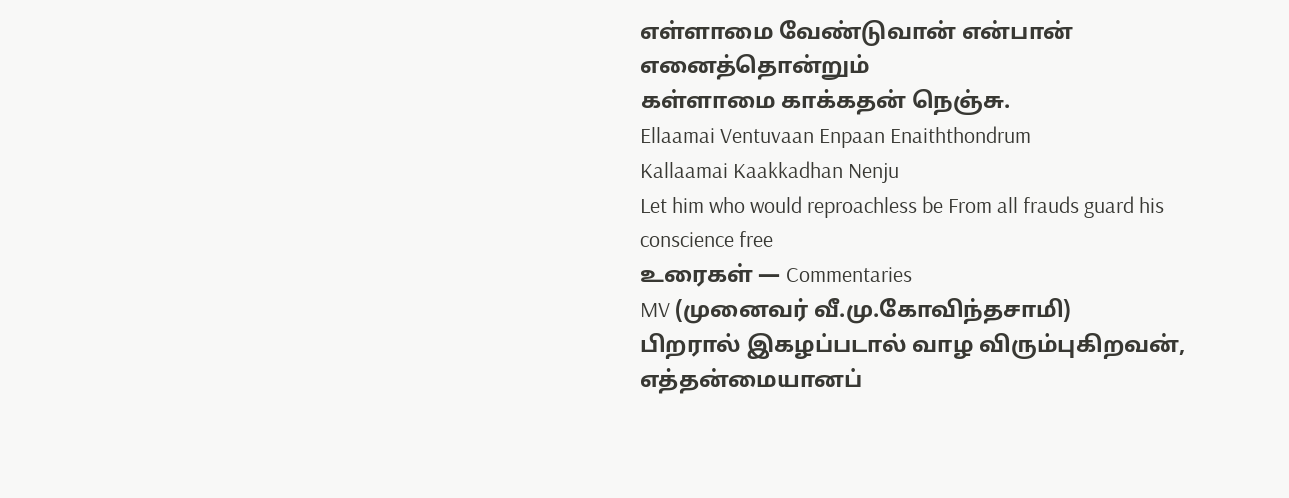எள்ளாமை வேண்டுவான் என்பான் எனைத்தொன்றும்
கள்ளாமை காக்கதன் நெஞ்சு.
Ellaamai Ventuvaan Enpaan Enaiththondrum
Kallaamai Kaakkadhan Nenju
Let him who would reproachless be From all frauds guard his conscience free
உரைகள் — Commentaries
MV (முனைவர் வீ.மு.கோவிந்தசாமி)
பிறரால் இகழப்படால் வாழ விரும்புகிறவன், எத்தன்மையானப்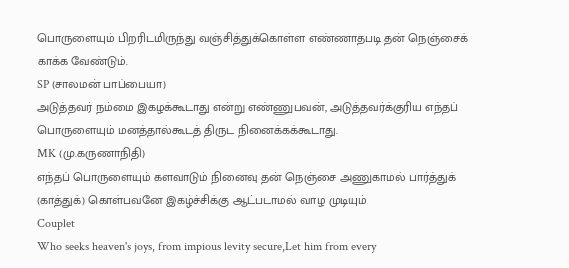பொருளையும் பிறரிடமிருந்து வஞ்சித்துக்கொள்ள எண்ணாதபடி தன் நெஞ்சைக் காக்க வேண்டும்.
SP (சாலமன் பாப்பையா)
அடுத்தவர் நம்மை இகழக்கூடாது என்று எண்ணுபவன், அடுத்தவர்க்குரிய எந்தப் பொருளையும் மனத்தால்கூடத் திருட நினைக்கக்கூடாது.
MK (மு.கருணாநிதி)
எந்தப் பொருளையும் களவாடும் நினைவு தன் நெஞ்சை அணுகாமல் பார்த்துக் (காத்துக்) கொள்பவனே இகழ்ச்சிக்கு ஆட்படாமல் வாழ முடியும்
Couplet
Who seeks heaven's joys, from impious levity secure,Let him from every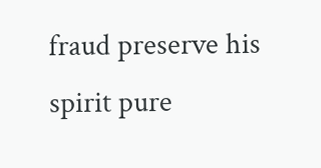fraud preserve his spirit pure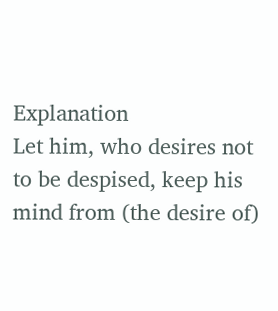Explanation
Let him, who desires not to be despised, keep his mind from (the desire of)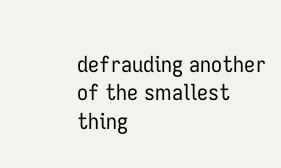defrauding another of the smallest thing